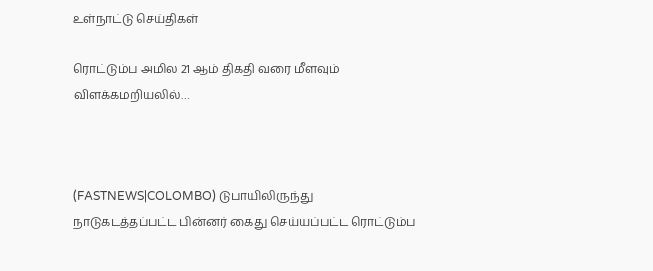உள்நாட்டு செய்திகள்

ரொட்டும்ப அமில 21 ஆம் திகதி வரை மீளவும் விளக்கமறியலில்…



(FASTNEWS|COLOMBO) டுபாயிலிருந்து நாடுகடத்தப்பட்ட பின்னர் கைது செய்யப்பட்ட ரொட்டும்ப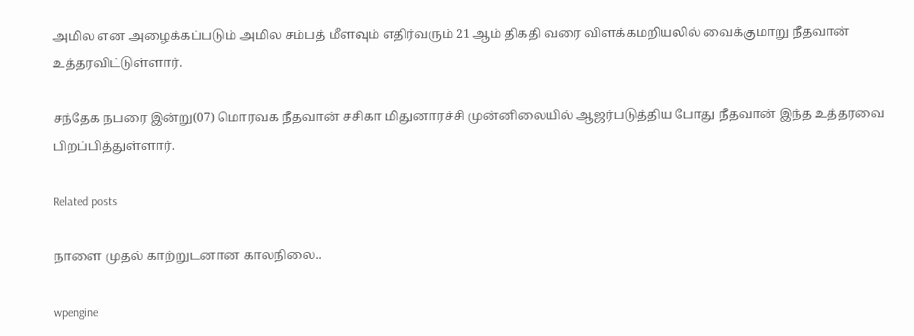அமில என அழைக்கப்படும் அமில சம்பத் மீளவும் எதிர்வரும் 21 ஆம் திகதி வரை விளக்கமறியலில் வைக்குமாறு நீதவான் உத்தரவிட்டுள்ளார்.

சந்தேக நபரை இன்று(07) மொரவக நீதவான் சசிகா மிதுனாரச்சி முன்னிலையில் ஆஜர்படுத்திய போது நீதவான் இந்த உத்தரவை பிறப்பித்துள்ளார்.

Related posts

நாளை முதல் காற்றுடனான காலநிலை..

wpengine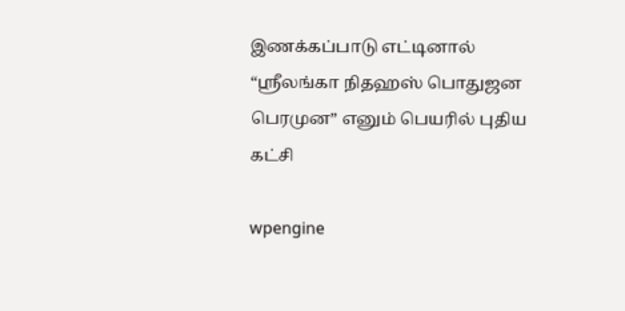இணக்கப்பாடு எட்டினால் “ஶ்ரீலங்கா நிதஹஸ் பொதுஜன பெரமுன” எனும் பெயரில் புதிய கட்சி

wpengine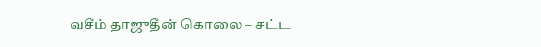வசீம் தாஜுதீன் கொலை – சட்ட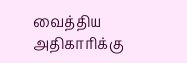வைத்திய அதிகாரிக்கு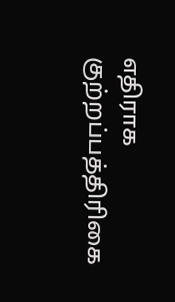எதிராக குற்றப்பத்திரிகை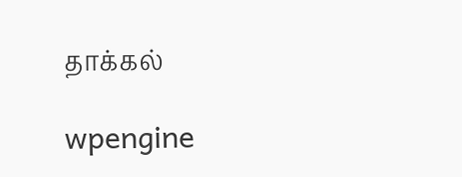தாக்கல்

wpengine